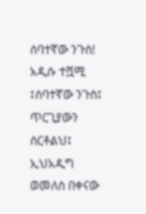ሰባተኛው ንጉስ! አዲሱ ተሿሚ ፤ሰባተኛው ንጉስ፤ ጥርጊያውን ሰርቶልህ፤ ኢህአዲግ ወመለስ በቀናው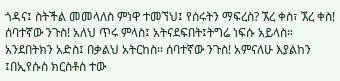ጎዳና፤ ስትችል መመላለስ ምነዋ ተመኘህ፤ የሰሩትን ማፍረስ? ኧረ ቀስ፣ ኧረ ቀስ! ሰባተኛው ንጉስ! አለህ ጥሩ ምላስ፤ አትናደፍበት፤ትግሬ ነፍሱ አይላስ። አንደበትክን አድስ፤ በቃልህ አትርከስ። ሰባተኛው ንጉስ! አምናለሁ እያልከን ፤በኢየሱስ ክርስቶስ ተው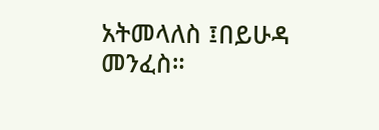አትመላለስ ፤በይሁዳ መንፈስ።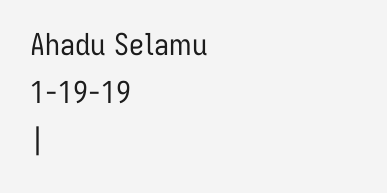Ahadu Selamu 1-19-19
|